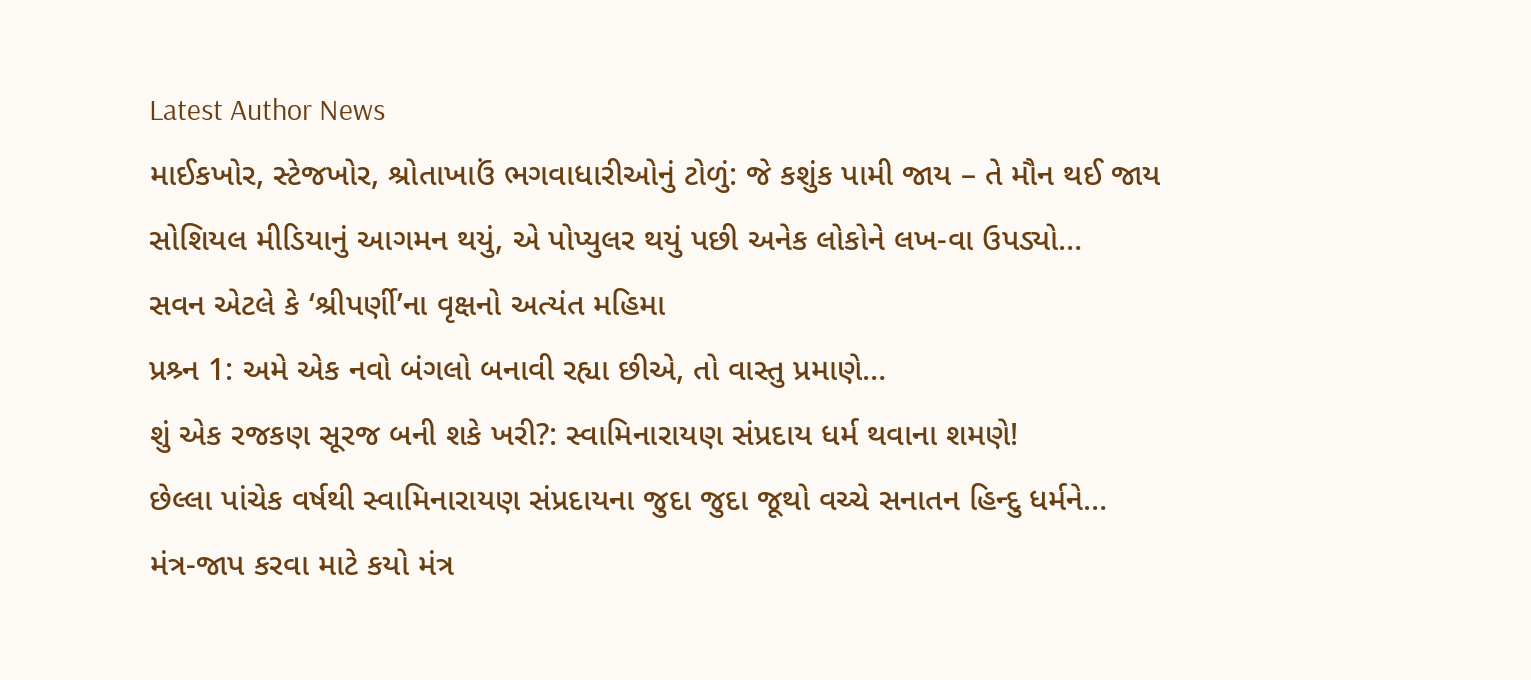Latest Author News
માઈકખોર, સ્ટેજખોર, શ્રોતાખાઉં ભગવાધારીઓનું ટોળું: જે કશુંક પામી જાય – તે મૌન થઈ જાય
સોશિયલ મીડિયાનું આગમન થયું, એ પોપ્યુલર થયું પછી અનેક લોકોને લખ-વા ઉપડ્યો…
સવન એટલે કે ‘શ્રીપર્ણી’ના વૃક્ષનો અત્યંત મહિમા
પ્રશ્ર્ન 1: અમે એક નવો બંગલો બનાવી રહ્યા છીએ, તો વાસ્તુ પ્રમાણે…
શું એક રજકણ સૂરજ બની શકે ખરી?: સ્વામિનારાયણ સંપ્રદાય ધર્મ થવાના શમણે!
છેલ્લા પાંચેક વર્ષથી સ્વામિનારાયણ સંપ્રદાયના જુદા જુદા જૂથો વચ્ચે સનાતન હિન્દુ ધર્મને…
મંત્ર-જાપ કરવા માટે કયો મંત્ર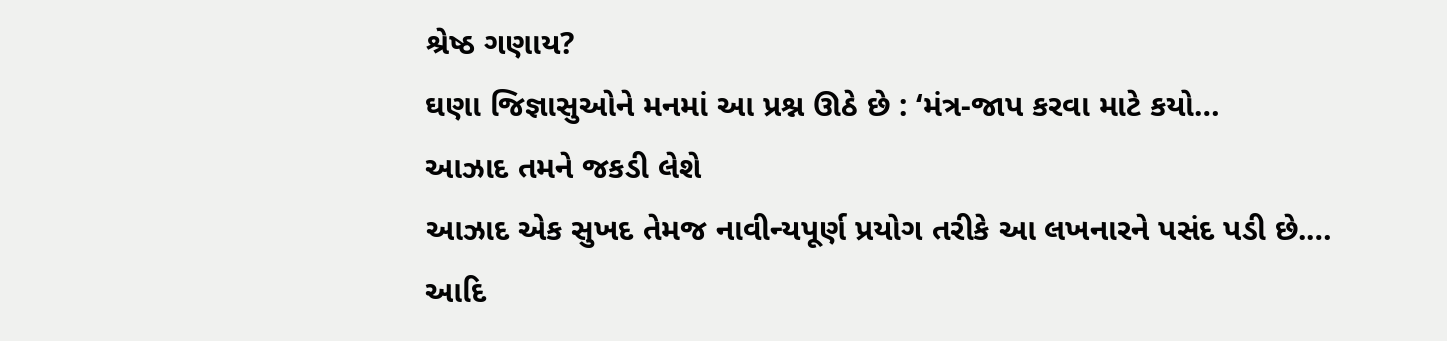શ્રેષ્ઠ ગણાય?
ઘણા જિજ્ઞાસુઓને મનમાં આ પ્રશ્ન ઊઠે છે : ‘મંત્ર-જાપ કરવા માટે કયો…
આઝાદ તમને જકડી લેશે
આઝાદ એક સુખદ તેમજ નાવીન્યપૂર્ણ પ્રયોગ તરીકે આ લખનારને પસંદ પડી છે.…
આદિ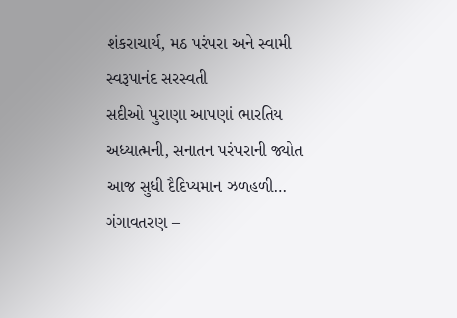શંકરાચાર્ય, મઠ પરંપરા અને સ્વામી સ્વરૂપાનંદ સરસ્વતી
સદીઓ પુરાણા આપણાં ભારતિય અધ્યાત્મની, સનાતન પરંપરાની જ્યોત આજ સુધી દૈદિપ્યમાન ઝળહળી…
ગંગાવતરણ –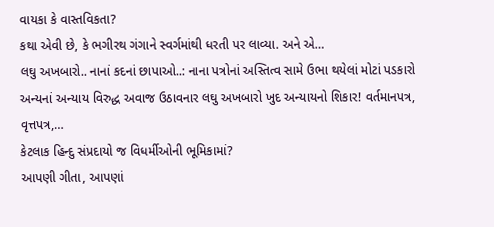વાયકા કે વાસ્તવિકતા?
કથા એવી છે, કે ભગીરથ ગંગાને સ્વર્ગમાંથી ધરતી પર લાવ્યા. અને એ…
લઘુ અખબારો.. નાનાં કદનાં છાપાઓ..: નાના પત્રોનાં અસ્તિત્વ સામે ઉભા થયેલાં મોટાં પડકારો
અન્યનાં અન્યાય વિરુદ્ધ અવાજ ઉઠાવનાર લઘુ અખબારો ખુદ અન્યાયનો શિકાર! વર્તમાનપત્ર, વૃત્તપત્ર,…
કેટલાક હિન્દુ સંપ્રદાયો જ વિધર્મીઓની ભૂમિકામાં?
આપણી ગીતા, આપણાં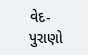વેદ-પુરાણો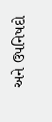અને ઉપનિષદો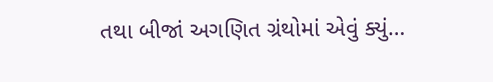તથા બીજાં અગણિત ગ્રંથોમાં એવું ક્યું…